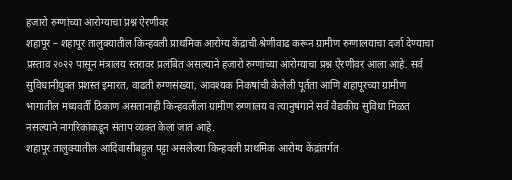हजारो रुग्णांच्या आरोग्याचा प्रश्न ऐरणीवर
शहापूर – शहापूर तालुक्यातील किन्हवली प्राथमिक आरोग्य केंद्राची श्रेणीवाढ करून ग्रामीण रुग्णालयाचा दर्जा देण्याचा प्रस्ताव २०२२ पासून मंत्रालय स्तरावर प्रलंबित असल्याने हजारो रुग्णांच्या आरोग्याचा प्रश्न ऐरणीवर आला आहे. सर्व सुविधानीयुक्त प्रशस्त इमारत, वाढती रुग्णसंख्या, आवश्यक निकषांची केलेली पूर्तता आणि शहापूरच्या ग्रामीण भागातील मध्यवर्ती ठिकाण असतानाही किन्हवलीला ग्रामीण रुग्णालय व त्यानुषंगाने सर्व वैद्यकीय सुविधा मिळत नसल्याने नागरिकांकडून संताप व्यक्त केला जात आहे.
शहापूर तालुक्यातील आदिवासीबहुल पट्टा असलेल्या किन्हवली प्राथमिक आरोग्य केंद्रांतर्गत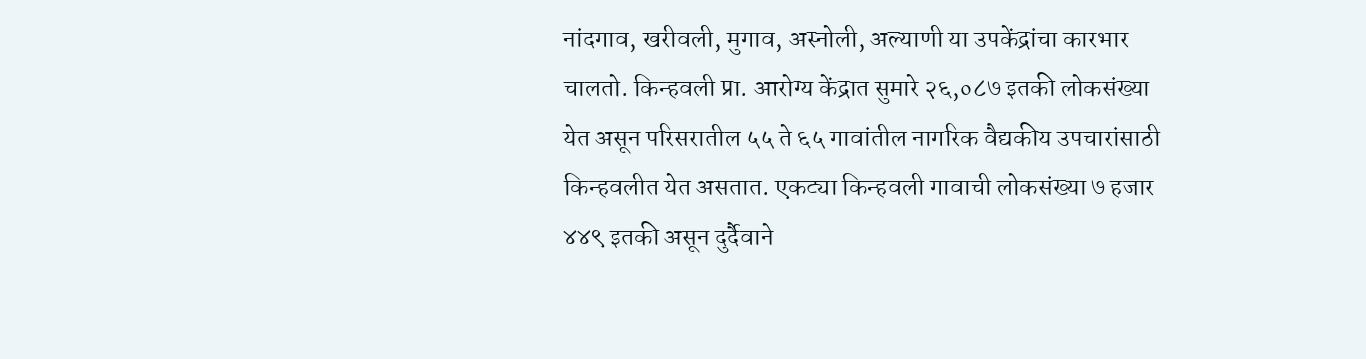नांदगाव, खरीवली, मुगाव, अस्नोली, अल्याणी या उपकेंद्रांचा कारभार चालतो. किन्हवली प्रा. आरोग्य केंद्रात सुमारे २६,०८७ इतकी लोकसंख्या येत असून परिसरातील ५५ ते ६५ गावांतील नागरिक वैद्यकीय उपचारांसाठी किन्हवलीत येत असतात. एकट्या किन्हवली गावाची लोकसंख्या ७ हजार ४४९ इतकी असून दुर्दैवाने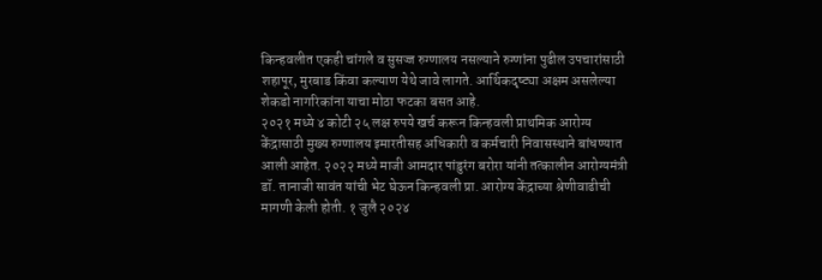किन्हवलीत एकही चांगले व सुसज्ज रुग्णालय नसल्याने रुग्णांना पुढील उपचारांसाठी शहापूर, मुरबाड किंवा कल्याण येथे जावे लागते. आर्थिकदृष्ट्या अक्षम असलेल्या शेकडो नागरिकांना याचा मोठा फटका बसत आहे.
२०२१ मध्ये ४ कोटी २५ लक्ष रुपये खर्च करून किन्हवली प्राथमिक आरोग्य केंद्रासाठी मुख्य रुग्णालय इमारतीसह अधिकारी व कर्मचारी निवासस्थाने बांधण्यात आली आहेत. २०२२ मध्ये माजी आमदार पांडुरंग बरोरा यांनी तत्कालीन आरोग्यमंत्री डॉ. तानाजी सावंत यांची भेट घेऊन किन्हवली प्रा. आरोग्य केंद्राच्या श्रेणीवाढीची मागणी केली होती. १ जुलै २०२४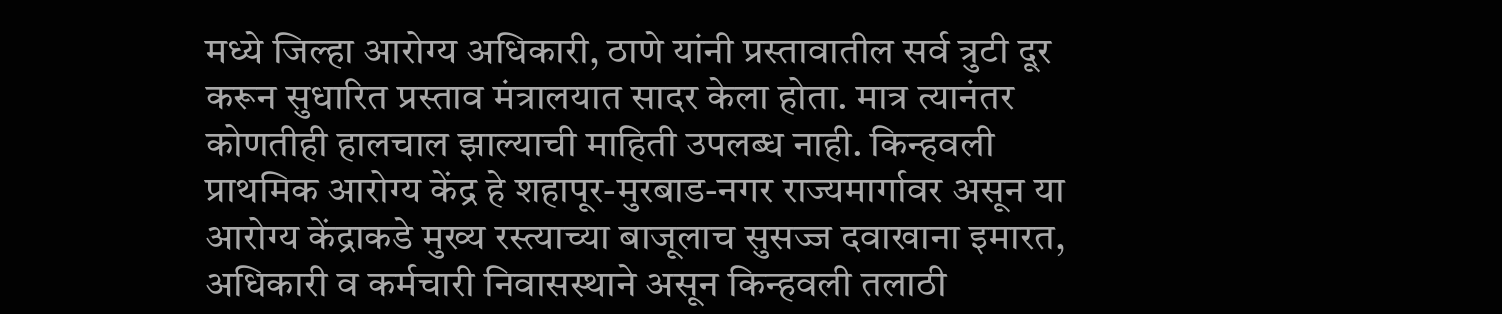मध्ये जिल्हा आरोग्य अधिकारी, ठाणे यांनी प्रस्तावातील सर्व त्रुटी दूर करून सुधारित प्रस्ताव मंत्रालयात सादर केला होता. मात्र त्यानंतर कोणतीही हालचाल झाल्याची माहिती उपलब्ध नाही. किन्हवली प्राथमिक आरोग्य केंद्र हे शहापूर-मुरबाड-नगर राज्यमार्गावर असून या आरोग्य केंद्राकडे मुख्य रस्त्याच्या बाजूलाच सुसज्ज दवाखाना इमारत, अधिकारी व कर्मचारी निवासस्थाने असून किन्हवली तलाठी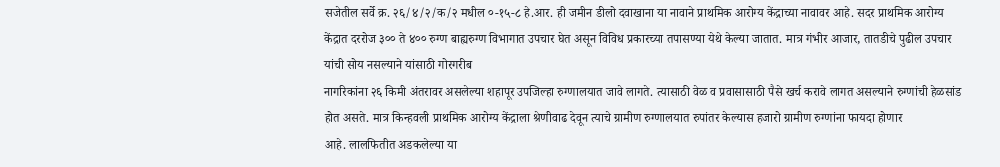सजेतील सर्वे क्र. २६/४/२/क/२ मधील ०-१५-८ हे.आर. ही जमीन डीलो दवाखाना या नावाने प्राथमिक आरोग्य केंद्राच्या नावावर आहे. सदर प्राथमिक आरोग्य केंद्रात दररोज ३०० ते ४०० रुग्ण बाह्यरुग्ण विभागात उपचार घेत असून विविध प्रकारच्या तपासण्या येथे केल्या जातात. मात्र गंभीर आजार, तातडीचे पुढील उपचार यांची सोय नसल्याने यांसाठी गोरगरीब
नागरिकांना २६ किमी अंतरावर असलेल्या शहापूर उपजिल्हा रुग्णालयात जावे लागते. त्यासाठी वेळ व प्रवासासाठी पैसे खर्च करावे लागत असल्याने रुग्णांची हेळसांड होत असते. मात्र किन्हवली प्राथमिक आरोग्य केंद्राला श्रेणीवाढ देवून त्याचे ग्रामीण रुग्णालयात रुपांतर केल्यास हजारो ग्रामीण रुग्णांना फायदा होणार
आहे. लालफितीत अडकलेल्या या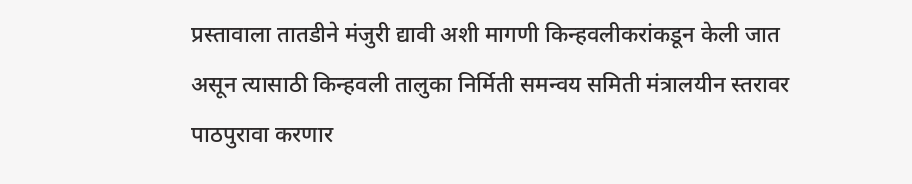प्रस्तावाला तातडीने मंजुरी द्यावी अशी मागणी किन्हवलीकरांकडून केली जात
असून त्यासाठी किन्हवली तालुका निर्मिती समन्वय समिती मंत्रालयीन स्तरावर पाठपुरावा करणार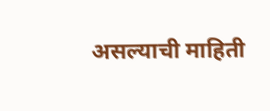असल्याची माहिती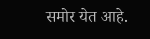समोर येत आहे.